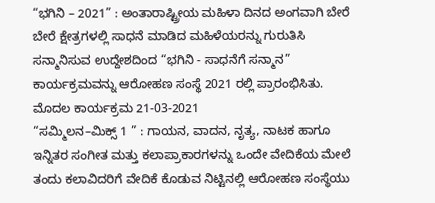“ಭಗಿನಿ – 2021” : ಅಂತಾರಾಷ್ಟ್ರೀಯ ಮಹಿಳಾ ದಿನದ ಅಂಗವಾಗಿ ಬೇರೆ ಬೇರೆ ಕ್ಷೇತ್ರಗಳಲ್ಲಿ ಸಾಧನೆ ಮಾಡಿದ ಮಹಿಳೆಯರನ್ನು ಗುರುತಿಸಿ ಸನ್ಮಾನಿಸುವ ಉದ್ದೇಶದಿಂದ “ಭಗಿನಿ - ಸಾಧನೆಗೆ ಸನ್ಮಾನ” ಕಾರ್ಯಕ್ರಮವನ್ನು ಆರೋಹಣ ಸಂಸ್ಥೆ 2021 ರಲ್ಲಿ ಪ್ರಾರಂಭಿಸಿತು. ಮೊದಲ ಕಾರ್ಯಕ್ರಮ 21-03-2021
“ಸಮ್ಮಿಲನ–ಮಿಕ್ಸ್ 1 ” : ಗಾಯನ, ವಾದನ, ನೃತ್ಯ, ನಾಟಕ ಹಾಗೂ ಇನ್ನಿತರ ಸಂಗೀತ ಮತ್ತು ಕಲಾಪ್ರಾಕಾರಗಳನ್ನು ಒಂದೇ ವೇದಿಕೆಯ ಮೇಲೆ ತಂದು ಕಲಾವಿದರಿಗೆ ವೇದಿಕೆ ಕೊಡುವ ನಿಟ್ಟಿನಲ್ಲಿ ಆರೋಹಣ ಸಂಸ್ಥೆಯು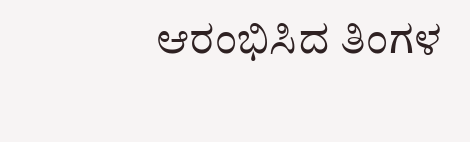ಆರಂಭಿಸಿದ ತಿಂಗಳ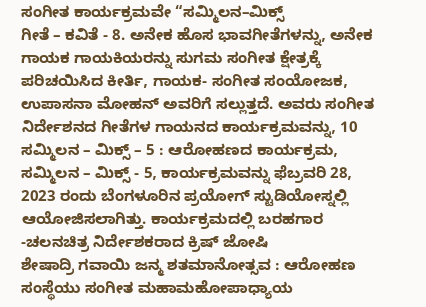ಸಂಗೀತ ಕಾರ್ಯಕ್ರಮವೇ “ಸಮ್ಮಿಲನ–ಮಿಕ್ಸ್
ಗೀತೆ – ಕವಿತೆ - 8. ಅನೇಕ ಹೊಸ ಭಾವಗೀತೆಗಳನ್ನು, ಅನೇಕ ಗಾಯಕ ಗಾಯಕಿಯರನ್ನು ಸುಗಮ ಸಂಗೀತ ಕ್ಷೇತ್ರಕ್ಕೆ ಪರಿಚಯಿಸಿದ ಕೀರ್ತಿ, ಗಾಯಕ- ಸಂಗೀತ ಸಂಯೋಜಕ, ಉಪಾಸನಾ ಮೋಹನ್ ಅವರಿಗೆ ಸಲ್ಲುತ್ತದೆ. ಅವರು ಸಂಗೀತ ನಿರ್ದೇಶನದ ಗೀತೆಗಳ ಗಾಯನದ ಕಾರ್ಯಕ್ರಮವನ್ನು, 10
ಸಮ್ಮಿಲನ – ಮಿಕ್ಸ್ – 5 : ಆರೋಹಣದ ಕಾರ್ಯಕ್ರಮ, ಸಮ್ಮಿಲನ – ಮಿಕ್ಸ್ - 5, ಕಾರ್ಯಕ್ರಮವನ್ನು ಫೆಬ್ರವರಿ 28, 2023 ರಂದು ಬೆಂಗಳೂರಿನ ಪ್ರಯೋಗ್ ಸ್ಟುಡಿಯೋಸ್ನಲ್ಲಿ ಆಯೋಜಿಸಲಾಗಿತ್ತು. ಕಾರ್ಯಕ್ರಮದಲ್ಲಿ ಬರಹಗಾರ -ಚಲನಚಿತ್ರ ನಿರ್ದೇಶಕರಾದ ಕ್ರಿಷ್ ಜೋಷಿ
ಶೇಷಾದ್ರಿ ಗವಾಯಿ ಜನ್ಮ ಶತಮಾನೋತ್ಸವ : ಆರೋಹಣ ಸಂಸ್ಥೆಯು ಸಂಗೀತ ಮಹಾಮಹೋಪಾಧ್ಯಾಯ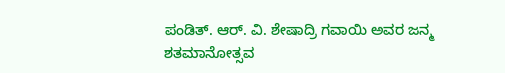ಪಂಡಿತ್. ಆರ್. ವಿ. ಶೇಷಾದ್ರಿ ಗವಾಯಿ ಅವರ ಜನ್ಮ ಶತಮಾನೋತ್ಸವ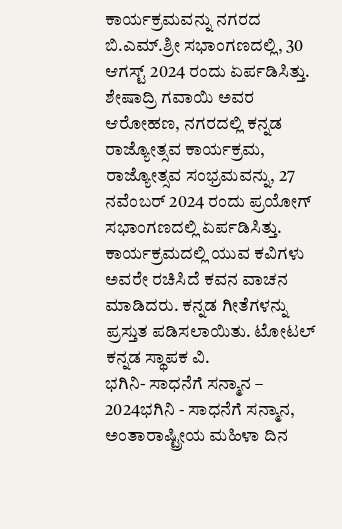ಕಾರ್ಯಕ್ರಮವನ್ನು ನಗರದ ಬಿ.ಎಮ್.ಶ್ರೀ ಸಭಾಂಗಣದಲ್ಲಿ, 30 ಆಗಸ್ಟ್ 2024 ರಂದು ಏರ್ಪಡಿಸಿತ್ತು. ಶೇಷಾದ್ರಿ ಗವಾಯಿ ಅವರ
ಆರೋಹಣ, ನಗರದಲ್ಲಿ ಕನ್ನಡ ರಾಜ್ಯೋತ್ಸವ ಕಾರ್ಯಕ್ರಮ, ರಾಜ್ಯೋತ್ಸವ ಸಂಭ್ರಮವನ್ನು, 27 ನವೆಂಬರ್ 2024 ರಂದು ಪ್ರಯೋಗ್ ಸಭಾಂಗಣದಲ್ಲಿ ಏರ್ಪಡಿಸಿತ್ತು. ಕಾರ್ಯಕ್ರಮದಲ್ಲಿ ಯುವ ಕವಿಗಳು ಅವರೇ ರಚಿಸಿದೆ ಕವನ ವಾಚನ ಮಾಡಿದರು. ಕನ್ನಡ ಗೀತೆಗಳನ್ನು ಪ್ರಸ್ತುತ ಪಡಿಸಲಾಯಿತು. ಟೋಟಲ್ ಕನ್ನಡ ಸ್ಥಾಪಕ ವಿ.
ಭಗಿನಿ- ಸಾಧನೆಗೆ ಸನ್ಮಾನ – 2024ಭಗಿನಿ - ಸಾಧನೆಗೆ ಸನ್ಮಾನ, ಅಂತಾರಾಷ್ಟ್ರೀಯ ಮಹಿಳಾ ದಿನ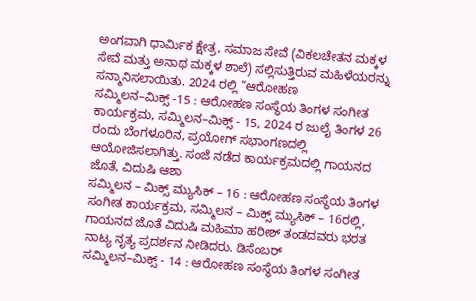ಅಂಗವಾಗಿ ಧಾರ್ಮಿಕ ಕ್ಷೇತ್ರ, ಸಮಾಜ ಸೇವೆ (ವಿಕಲಚೇತನ ಮಕ್ಕಳ ಸೇವೆ ಮತ್ತು ಅನಾಥ ಮಕ್ಕಳ ಶಾಲೆ) ಸಲ್ಲಿಸುತ್ತಿರುವ ಮಹಿಳೆಯರನ್ನು ಸನ್ಮಾನಿಸಲಾಯಿತು. 2024 ರಲ್ಲಿ “ಆರೋಹಣ
ಸಮ್ಮಿಲನ–ಮಿಕ್ಸ್ -15 : ಆರೋಹಣ ಸಂಸ್ಥೆಯ ತಿಂಗಳ ಸಂಗೀತ ಕಾರ್ಯಕ್ರಮ, ಸಮ್ಮಿಲನ–ಮಿಕ್ಸ್ - 15, 2024 ರ ಜುಲೈ ತಿಂಗಳ 26 ರಂದು ಬೆಂಗಳೂರಿನ, ಪ್ರಯೋಗ್ ಸಭಾಂಗಣದಲ್ಲಿ ಆಯೋಜಿಸಲಾಗಿತ್ತು. ಸಂಜೆ ನಡೆದ ಕಾರ್ಯಕ್ರಮದಲ್ಲಿ ಗಾಯನದ ಜೊತೆ, ವಿದುಷಿ ಆಶಾ
ಸಮ್ಮಿಲನ – ಮಿಕ್ಸ್ ಮ್ಯುಸಿಕ್ – 16 : ಆರೋಹಣ ಸಂಸ್ಥೆಯ ತಿಂಗಳ ಸಂಗೀತ ಕಾರ್ಯಕ್ರಮ, ಸಮ್ಮಿಲನ – ಮಿಕ್ಸ್ ಮ್ಯುಸಿಕ್ – 16ರಲ್ಲಿ, ಗಾಯನದ ಜೊತೆ ವಿದುಷಿ ಮಹಿಮಾ ಹರೀಶ್ ತಂಡದವರು ಭರತ ನಾಟ್ಯ ನೃತ್ಯ ಪ್ರದರ್ಶನ ನೀಡಿದರು. ಡಿಸೆಂಬರ್
ಸಮ್ಮಿಲನ–ಮಿಕ್ಸ್ - 14 : ಆರೋಹಣ ಸಂಸ್ಥೆಯ ತಿಂಗಳ ಸಂಗೀತ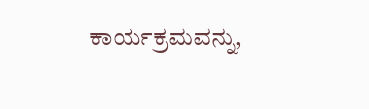ಕಾರ್ಯಕ್ರಮವನ್ನು,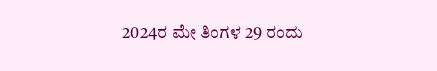2024ರ ಮೇ ತಿಂಗಳ 29 ರಂದು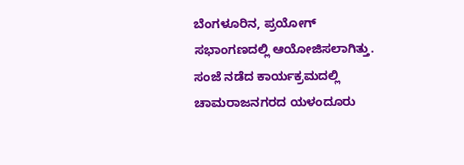ಬೆಂಗಳೂರಿನ, ಪ್ರಯೋಗ್ ಸಭಾಂಗಣದಲ್ಲಿ ಆಯೋಜಿಸಲಾಗಿತ್ತು. ಸಂಜೆ ನಡೆದ ಕಾರ್ಯಕ್ರಮದಲ್ಲಿ ಚಾಮರಾಜನಗರದ ಯಳಂದೂರು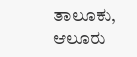ತಾಲೂಕು, ಆಲೂರು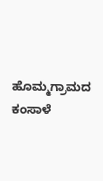ಹೊಮ್ಮಗ್ರಾಮದ ಕಂಸಾಳೆ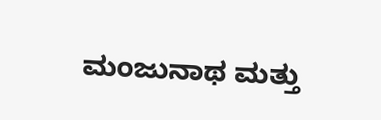ಮಂಜುನಾಥ ಮತ್ತು